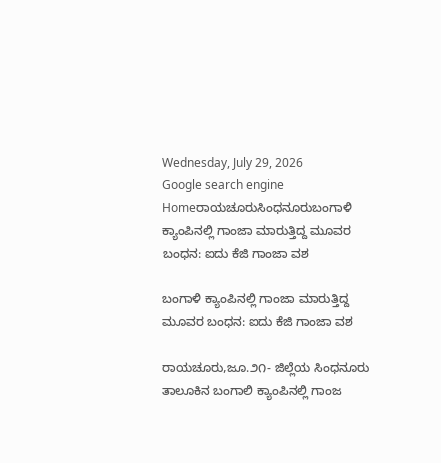Wednesday, July 29, 2026
Google search engine
Homeರಾಯಚೂರುಸಿಂಧನೂರುಬಂಗಾಳಿ ಕ್ಯಾಂಪಿನಲ್ಲಿ ಗಾಂಜಾ ಮಾರುತ್ತಿದ್ದ ಮೂವರ ಬಂಧನ: ಐದು ಕೆಜಿ ಗಾಂಜಾ ವಶ

ಬಂಗಾಳಿ ಕ್ಯಾಂಪಿನಲ್ಲಿ ಗಾಂಜಾ ಮಾರುತ್ತಿದ್ದ ಮೂವರ ಬಂಧನ: ಐದು ಕೆಜಿ ಗಾಂಜಾ ವಶ

ರಾಯಚೂರು,ಜೂ.೨೧- ಜಿಲ್ಲೆಯ ಸಿಂಧನೂರು ತಾಲೂಕಿನ ಬಂಗಾಲಿ ಕ್ಯಾಂಪಿನಲ್ಲಿ ಗಾಂಜ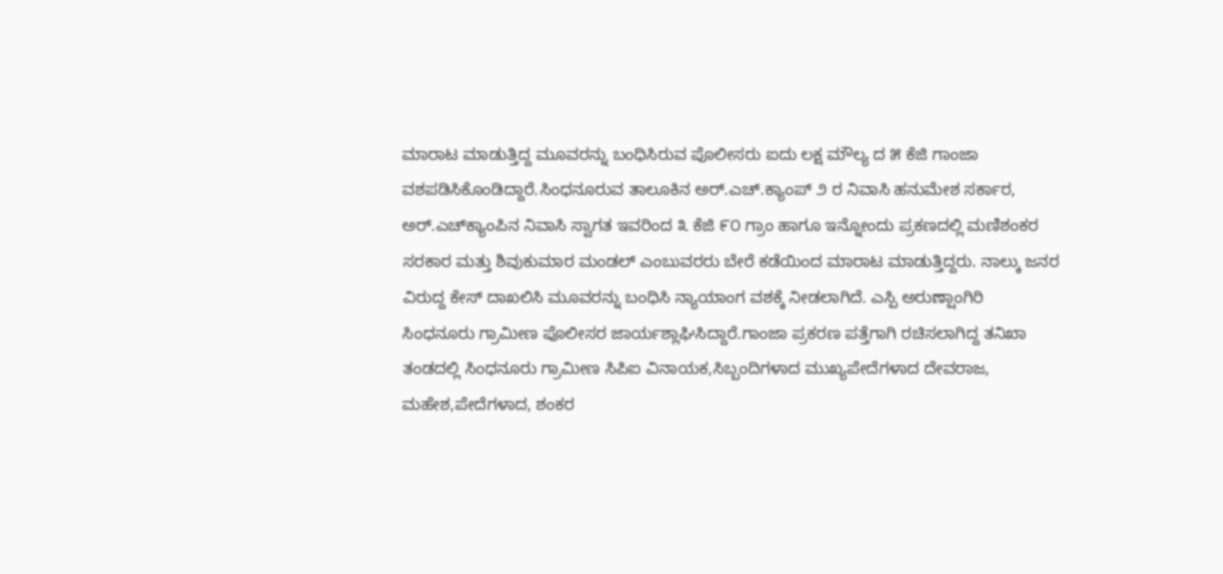ಮಾರಾಟ ಮಾಡುತ್ತಿದ್ದ ಮೂವರನ್ನು ಬಂಧಿಸಿರುವ ಪೊಲೀಸರು ಐದು ಲಕ್ಷ ಮೌಲ್ಯ ದ ೫ ಕೆಜಿ ಗಾಂಜಾ ವಶಪಡಿಸಿಕೊಂಡಿದ್ದಾರೆ.ಸಿಂಧನೂರುವ ತಾಲೂಕಿನ ಅರ್.ಎಚ್.ಕ್ಯಾಂಪ್ ೨ ರ ನಿವಾಸಿ ಹನುಮೇಶ ಸರ್ಕಾರ, ಅರ್.ಎಚ್‌ಕ್ಯಾಂಪಿನ ನಿವಾಸಿ ಸ್ವಾಗತ ಇವರಿಂದ ೩ ಕೆಜಿ ೯೦ ಗ್ರಾಂ ಹಾಗೂ ಇನ್ನೋಂದು ಪ್ರಕಣದಲ್ಲಿ ಮಣಿಶಂಕರ ಸರಕಾರ ಮತ್ತು ಶಿವುಕುಮಾರ ಮಂಡಲ್ ಎಂಬುವರರು ಬೇರೆ ಕಡೆಯಿಂದ ಮಾರಾಟ ಮಾಡುತ್ತಿದ್ದರು. ನಾಲ್ಕು ಜನರ ವಿರುದ್ದ ಕೇಸ್ ದಾಖಲಿಸಿ ಮೂವರನ್ನು ಬಂಧಿಸಿ ನ್ಯಾಯಾಂಗ ವಶಕ್ಕೆ‌ ನೀಡಲಾಗಿದೆ. ಎಸ್ಪಿ ಅರುಣ್ಷಾಂಗಿರಿ ಸಿಂಧನೂರು ಗ್ರಾಮೀಣ ಪೊಲೀಸರ ಜಾರ್ಯಶ್ಲಾಘಿಸಿದ್ದಾರೆ.ಗಾಂಜಾ ಪ್ರಕರಣ ಪತ್ತೆಗಾಗಿ ರಚಿಸಲಾಗಿದ್ದ ತನಿಖಾ ತಂಡದಲ್ಲಿ ಸಿಂಧನೂರು ಗ್ರಾಮೀಣ ಸಿಪಿಐ ವಿನಾಯಕ,ಸಿಬ್ಬಂದಿಗಳಾದ ಮುಖ್ಯಪೇದೆಗಳಾದ ದೇವರಾಜ, ಮಹೇಶ,ಪೇದೆಗಳಾದ, ಶಂಕರ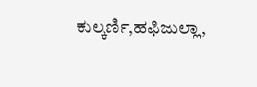ಕುಲ್ಕರ್ಣಿ,ಹಫಿಜುಲ್ಲಾ,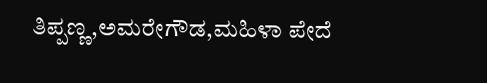ತಿಪ್ಪಣ್ಣ,ಅಮರೇಗೌಡ,ಮಹಿಳಾ ಪೇದೆ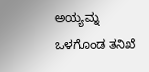ಅಯ್ಯಮ್ನ ಒಳಗೊಂಡ ತನಿಖೆ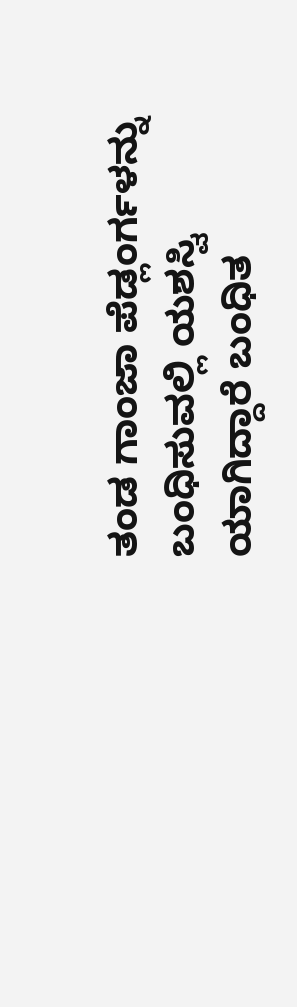ತಂಡ ಗಾಂಜಾ ಪೆಡ್ಲಂರ್ಗಳನ್ನು ಬಂಧಿಸುವಲ್ಲಿ ಯಶಸ್ವಿ ಯಾಗಿದ್ದಾರೆ‌ ಬಂಧಿತ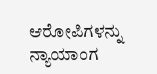ಆರೋಪಿಗಳನ್ನು ನ್ಯಾಯಾಂಗ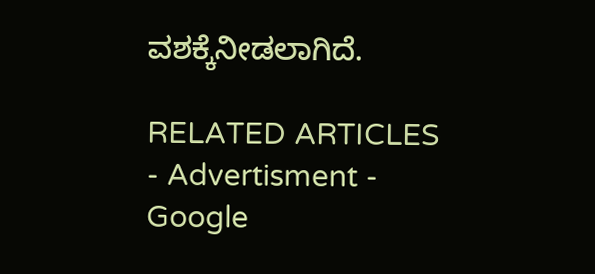ವಶಕ್ಕೆ‌ನೀಡಲಾಗಿದೆ.

RELATED ARTICLES
- Advertisment -
Google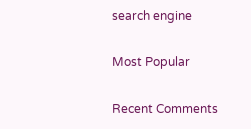search engine

Most Popular

Recent Comments